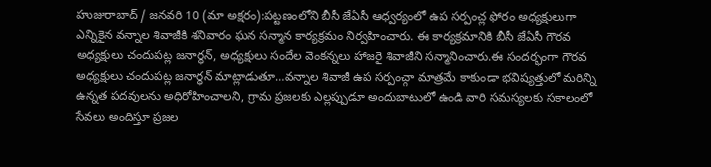హుజురాబాద్ / జనవరి 10 (మా అక్షరం):పట్టణంలోని బీసీ జేఏసీ ఆధ్వర్యంలో ఉప సర్పంచ్ల ఫోరం అధ్యక్షులుగా ఎన్నికైన వన్నాల శివాజీకి శనివారం ఘన సన్మాన కార్యక్రమం నిర్వహించారు. ఈ కార్యక్రమానికి బీసీ జేఏసీ గౌరవ అధ్యక్షులు చందుపట్ల జనార్ధన్, అధ్యక్షులు సందేల వెంకన్నలు హాజరై శివాజీని సన్మానించారు.ఈ సందర్భంగా గౌరవ అధ్యక్షులు చందుపట్ల జనార్ధన్ మాట్లాడుతూ…వన్నాల శివాజీ ఉప సర్పంచ్గా మాత్రమే కాకుండా భవిష్యత్తులో మరిన్ని ఉన్నత పదవులను అధిరోహించాలని, గ్రామ ప్రజలకు ఎల్లప్పుడూ అందుబాటులో ఉండి వారి సమస్యలకు సకాలంలో సేవలు అందిస్తూ ప్రజల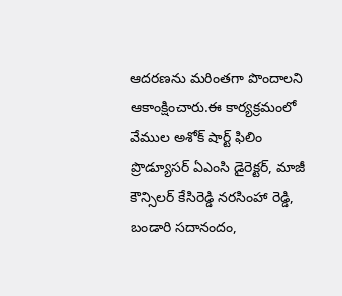ఆదరణను మరింతగా పొందాలని ఆకాంక్షించారు.ఈ కార్యక్రమంలో వేముల అశోక్ షార్ట్ ఫిలిం ప్రొడ్యూసర్ ఏఎంసి డైరెక్టర్, మాజీ కౌన్సిలర్ కేసిరెడ్డి నరసింహా రెడ్డి, బండారి సదానందం,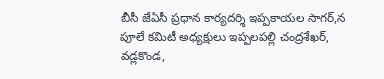బీసీ జేఏసీ ప్రధాన కార్యదర్శి ఇప్పకాయల సాగర్,న పూలే కమిటీ అధ్యక్షులు ఇప్పలపల్లి చంద్రశేఖర్, వడ్లకొండ,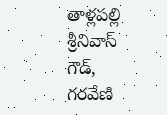తాళ్లపల్లి శ్రీనివాస్ గౌడ్, గరవేణి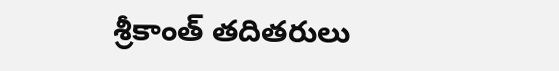శ్రీకాంత్ తదితరులు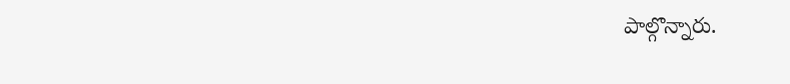పాల్గొన్నారు.